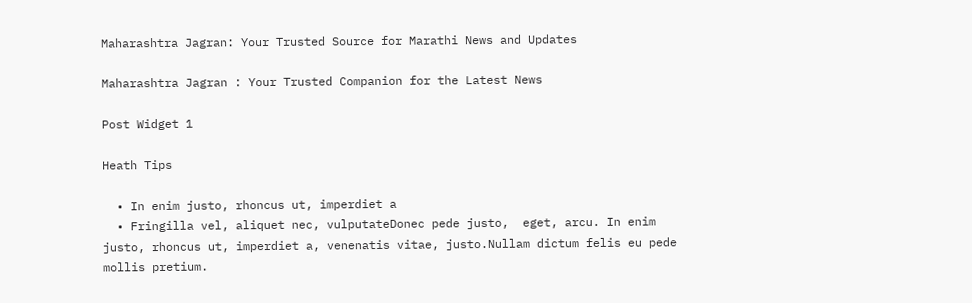Maharashtra Jagran: Your Trusted Source for Marathi News and Updates

Maharashtra Jagran : Your Trusted Companion for the Latest News

Post Widget 1

Heath Tips

  • In enim justo, rhoncus ut, imperdiet a
  • Fringilla vel, aliquet nec, vulputateDonec pede justo,  eget, arcu. In enim justo, rhoncus ut, imperdiet a, venenatis vitae, justo.Nullam dictum felis eu pede mollis pretium.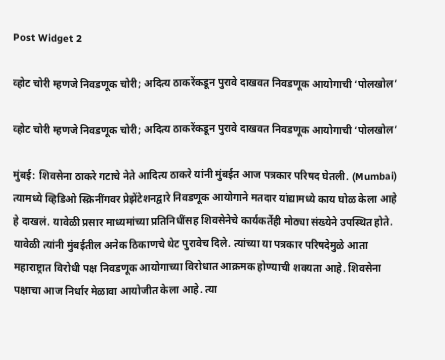Post Widget 2

व्होट चोरी म्हणजे निवडणूक चोरी; अदित्य ठाकरेंकडून पुरावे दाखवत निवडणूक आयोगाची ‘पोलखोल’

व्होट चोरी म्हणजे निवडणूक चोरी; अदित्य ठाकरेंकडून पुरावे दाखवत निवडणूक आयोगाची ‘पोलखोल’

मुंबई: शिवसेना ठाकरे गटाचे नेते आदित्य ठाकरे यांनी मुंबईत आज पत्रकार परिषद घेतली. (Mumbai) त्यामध्ये व्हिडिओ स्क्रिनींगवर प्रेझेंटेशनद्वारे निवडणूक आयोगाने मतदार यांद्यामध्ये काय घोळ केला आहे हे दाखलं. यावेळी प्रसार माध्यमांच्या प्रतिनिधींसह शिवसेनेचे कार्यकर्तेही मोठ्या संख्येने उपस्थित होते. यावेळी त्यांनी मुंबईतील अनेक ठिकाणचे थेट पुरावेच दिले. त्यांच्या या पत्रकार परिषदेमुळे आता महाराष्ट्रात विरोधी पक्ष निवडणूक आयोगाच्या विरोधात आक्रमक होण्याची शक्यता आहे. शिवसेना पक्षाचा आज निर्धार मेळावा आयोजीत केला आहे. त्या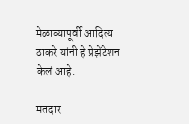मेळाव्यापूर्वी आदित्य ठाकरे यांनी हे प्रेझेंटेशन केलं आहे.

मतदार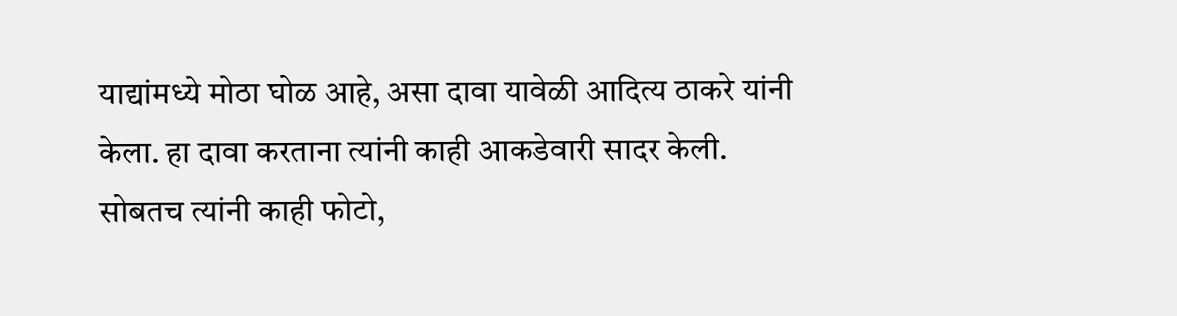याद्यांमध्ये मोठा घोळ आहे, असा दावा यावेळी आदित्य ठाकरे यांनी केला. हा दावा करताना त्यांनी काही आकडेवारी सादर केली. सोबतच त्यांनी काही फोटो,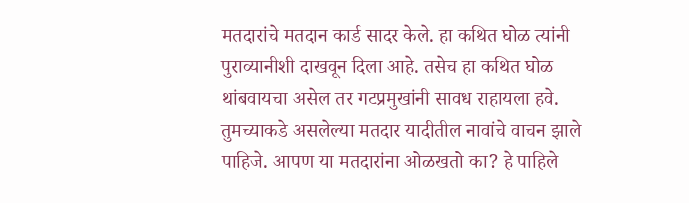मतदारांचे मतदान कार्ड सादर केले. हा कथित घोळ त्यांनी पुराव्यानीशी दाखवून दिला आहे. तसेच हा कथित घोळ थांबवायचा असेल तर गटप्रमुखांनी सावध राहायला हवे. तुमच्याकडे असलेल्या मतदार यादीतील नावांचे वाचन झाले पाहिजे. आपण या मतदारांना ओळखतो का? हे पाहिले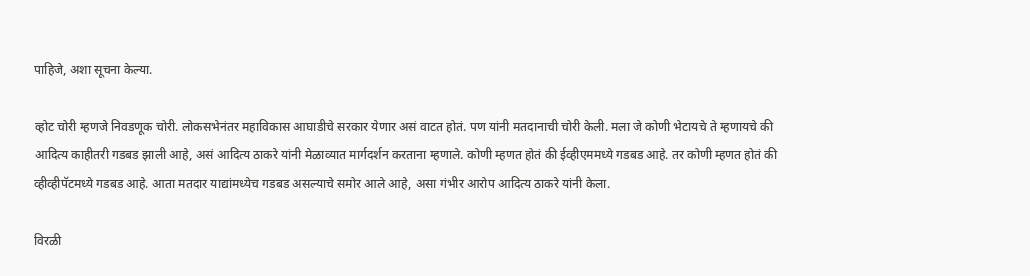पाहिजे, अशा सूचना केल्या.

व्होट चोरी म्हणजे निवडणूक चोरी. लोकसभेनंतर महाविकास आघाडीचे सरकार येणार असं वाटत होतं. पण यांनी मतदानाची चोरी केली. मला जे कोणी भेटायचे ते म्हणायचे की आदित्य काहीतरी गडबड झाली आहे, असं आदित्य ठाकरे यांनी मेळाव्यात मार्गदर्शन करताना म्हणाले. कोणी म्हणत होतं की ईव्हीएममध्ये गडबड आहे. तर कोणी म्हणत होतं की व्हीव्हीपॅटमध्ये गडबड आहे. आता मतदार याद्यांमध्येच गडबड असल्याचे समोर आले आहे, असा गंभीर आरोप आदित्य ठाकरे यांनी केला.

विरळी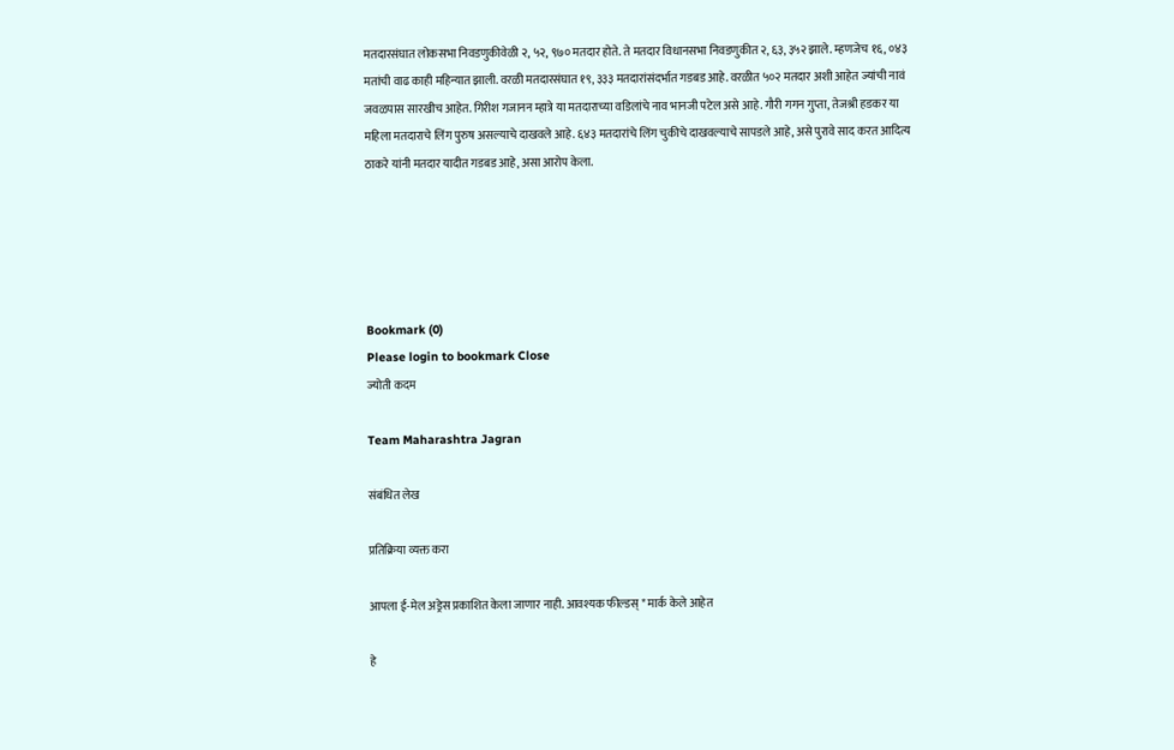मतदारसंघात लोकसभा निवडणुकीवेळी २, ५२, ९७० मतदार होते. ते मतदार विधानसभा निवडणुकीत २, ६३, ३५२ झाले. म्हणजेच १६, ०४३ मतांची वाढ काही महिन्यात झाली. वरळी मतदारसंघात १९, ३३३ मतदारांसंदर्भात गडबड आहे. वरळीत ५०२ मतदार अशी आहेत ज्यांची नावं जवळपास सारखीच आहेत. गिरीश गजानन म्हात्रे या मतदाराच्या वडिलांचे नाव भानजी पटेल असे आहे. गौरी गगन गुप्ता, तेजश्री हडकर या महिला मतदाराचे लिंग पुरुष असल्याचे दाखवले आहे. ६४३ मतदारांचे लिंग चुकीचे दाखवल्याचे सापडले आहे, असे पुरावे साद करत आदित्य ठाकरे यांनी मतदार यादीत गडबड आहे, असा आरोप केला.





Bookmark (0)
Please login to bookmark Close
ज्योती कदम

Team Maharashtra Jagran

संबंधित लेख

प्रतिक्रिया व्यक्त करा

आपला ई-मेल अड्रेस प्रकाशित केला जाणार नाही. आवश्यक फील्डस् * मार्क केले आहेत

हे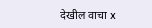देखील वाचा x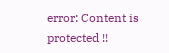error: Content is protected !!